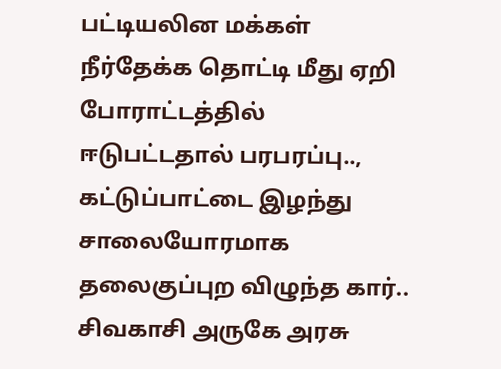பட்டியலின மக்கள் நீர்தேக்க தொட்டி மீது ஏறி போராட்டத்தில் ஈடுபட்டதால் பரபரப்பு..,
கட்டுப்பாட்டை இழந்து சாலையோரமாக தலைகுப்புற விழுந்த கார்..
சிவகாசி அருகே அரசு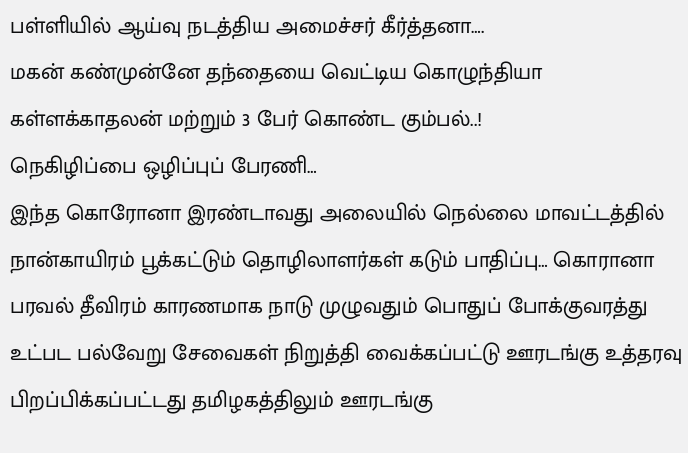பள்ளியில் ஆய்வு நடத்திய அமைச்சர் கீர்த்தனா….
மகன் கண்முன்னே தந்தையை வெட்டிய கொழுந்தியா கள்ளக்காதலன் மற்றும் 3 பேர் கொண்ட கும்பல்..!
நெகிழிப்பை ஒழிப்புப் பேரணி…
இந்த கொரோனா இரண்டாவது அலையில் நெல்லை மாவட்டத்தில் நான்காயிரம் பூக்கட்டும் தொழிலாளர்கள் கடும் பாதிப்பு… கொரானா பரவல் தீவிரம் காரணமாக நாடு முழுவதும் பொதுப் போக்குவரத்து உட்பட பல்வேறு சேவைகள் நிறுத்தி வைக்கப்பட்டு ஊரடங்கு உத்தரவு பிறப்பிக்கப்பட்டது தமிழகத்திலும் ஊரடங்கு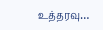உத்தரவு…